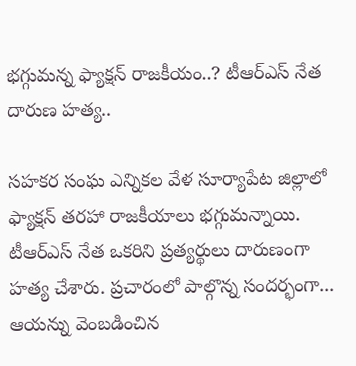భగ్గుమన్న ఫ్యాక్షన్ రాజకీయం..? టీఆర్ఎస్ నేత దారుణ హత్య..

సహకర సంఘ ఎన్నికల వేళ సూర్యాపేట జిల్లాలో ఫ్యాక్షన్ తరహా రాజకీయాలు భగ్గుమన్నాయి. టీఆర్ఎస్ నేత ఒకరిని ప్రత్యర్థులు దారుణంగా హత్య చేశారు. ప్రచారంలో పాల్గొన్న సందర్భంగా... ఆయన్ను వెంబడించిన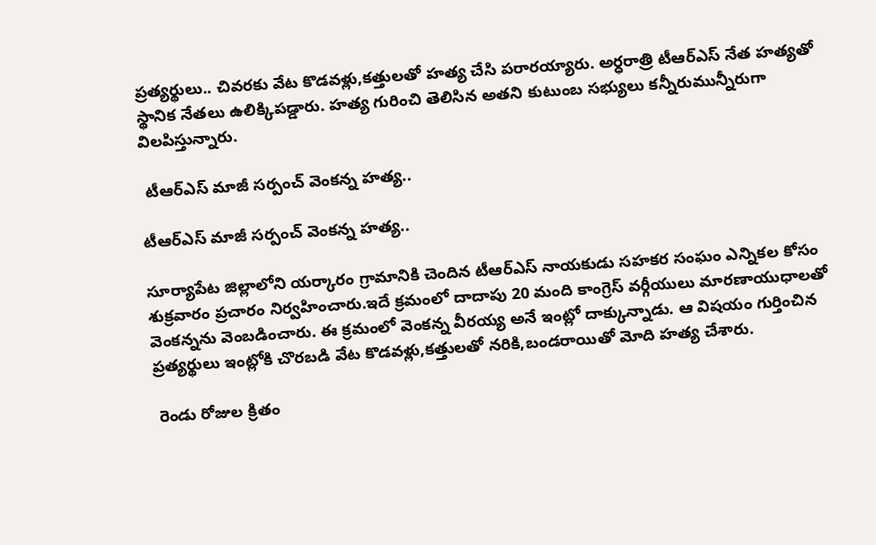ప్రత్యర్థులు.. చివరకు వేట కొడవళ్లు,కత్తులతో హత్య చేసి పరారయ్యారు. అర్ధరాత్రి టీఆర్ఎస్ నేత హత్యతో స్థానిక నేతలు ఉలిక్కిపడ్డారు. హత్య గురించి తెలిసిన అతని కుటుంబ సభ్యులు కన్నీరుమున్నీరుగా విలపిస్తున్నారు.

 టీఆర్ఎస్ మాజీ సర్పంచ్ వెంకన్న హత్య..

టీఆర్ఎస్ మాజీ సర్పంచ్ వెంకన్న హత్య..

సూర్యాపేట జిల్లాలోని యర్కారం గ్రామానికి చెందిన టీఆర్ఎస్ నాయకుడు సహకర సంఘం ఎన్నికల కోసం శుక్రవారం ప్రచారం నిర్వహించారు.ఇదే క్రమంలో దాదాపు 20 మంది కాంగ్రెస్ వర్గీయులు మారణాయుధాలతో వెంకన్నను వెంబడించారు. ఈ క్రమంలో వెంకన్న వీరయ్య అనే ఇంట్లో దాక్కున్నాడు. ఆ విషయం గుర్తించిన ప్రత్యర్థులు ఇంట్లోకి చొరబడి వేట కొడవళ్లు,కత్తులతో నరికి,బండరాయితో మోది హత్య చేశారు.

 రెండు రోజుల క్రితం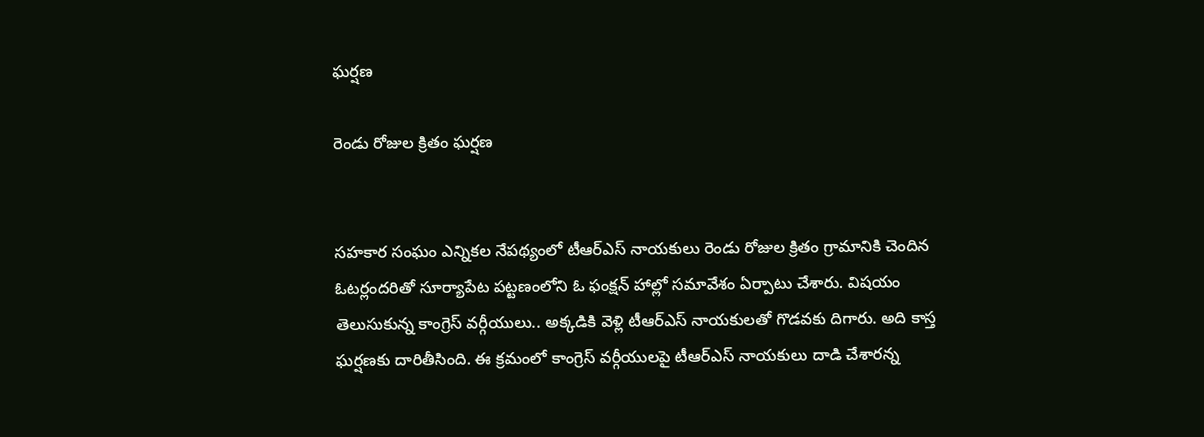ఘర్షణ

రెండు రోజుల క్రితం ఘర్షణ


సహకార సంఘం ఎన్నికల నేపథ్యంలో టీఆర్ఎస్ నాయకులు రెండు రోజుల క్రితం గ్రామానికి చెందిన ఓటర్లందరితో సూర్యాపేట పట్టణంలోని ఓ ఫంక్షన్ హాల్లో సమావేశం ఏర్పాటు చేశారు. విషయం తెలుసుకున్న కాంగ్రెస్ వర్గీయులు.. అక్కడికి వెళ్లి టీఆర్ఎస్ నాయకులతో గొడవకు దిగారు. అది కాస్త ఘర్షణకు దారితీసింది. ఈ క్రమంలో కాంగ్రెస్ వర్గీయులపై టీఆర్ఎస్ నాయకులు దాడి చేశారన్న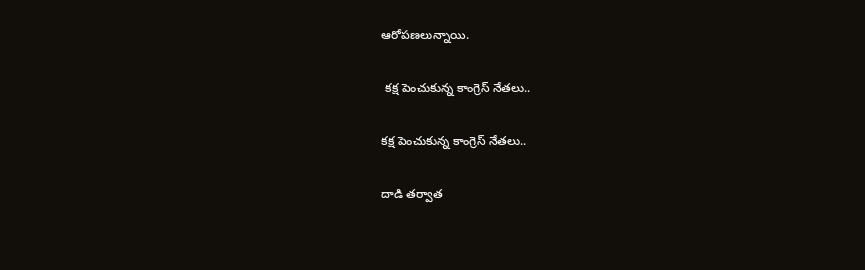ఆరోపణలున్నాయి.

 కక్ష పెంచుకున్న కాంగ్రెస్ నేతలు..

కక్ష పెంచుకున్న కాంగ్రెస్ నేతలు..

దాడి తర్వాత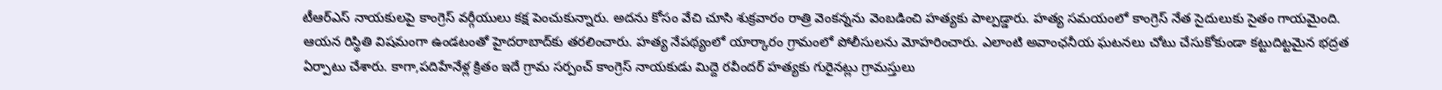టీఆర్ఎస్ నాయకులపై కాంగ్రెస్ వర్గీయులు కక్ష పెంచుకున్నారు. అదను కోసం వేచి చూసి శుక్రవారం రాత్రి వెంకన్నను వెంబడించి హత్యకు పాల్పడ్డారు. హత్య సమయంలో కాంగ్రెస్ నేత సైదులుకు సైతం గాయమైంది. ఆయన రిస్థితి విషమంగా ఉండటంతో హైదరాబాద్‌కు తరలించారు. హత్య నేపథ్యంలో యార్కారం గ్రామంలో పోలీసులను మోహరించారు. ఎలాంటి అవాంఛనీయ ఘటనలు చోటు చేసుకోకుండా కట్టుదిట్టమైన భద్రత ఏర్పాటు చేశారు. కాగా,పదిహేనేళ్ల క్రితం ఇదే గ్రామ సర్పంచ్ కాంగ్రెస్ నాయకుడు మిద్దె రవీందర్ హత్యకు గురైనట్లు గ్రామస్తులు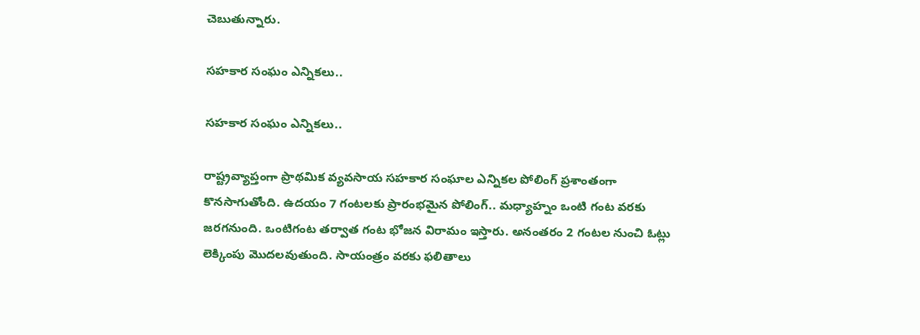చెబుతున్నారు.

సహకార సంఘం ఎన్నికలు..

సహకార సంఘం ఎన్నికలు..

రాష్ట్రవ్యాప్తంగా ప్రాథమిక వ్యవసాయ సహకార సంఘాల ఎన్నికల పోలింగ్ ప్రశాంతంగా కొనసాగుతోంది. ఉదయం 7 గంటలకు ప్రారంభమైన పోలింగ్.. మధ్యాహ్నం ఒంటి గంట వరకు జరగనుంది. ఒంటిగంట తర్వాత గంట భోజన విరామం ఇస్తారు. అనంతరం 2 గంటల నుంచి ఓట్లు లెక్కింపు మొదలవుతుంది. సాయంత్రం వరకు ఫలితాలు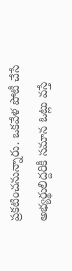ప్రకటించనున్నారు. ఒకవేళ పోటీ చేసే అభ్యర్థులిద్దరికీ సమాన ఓట్లు వస్తే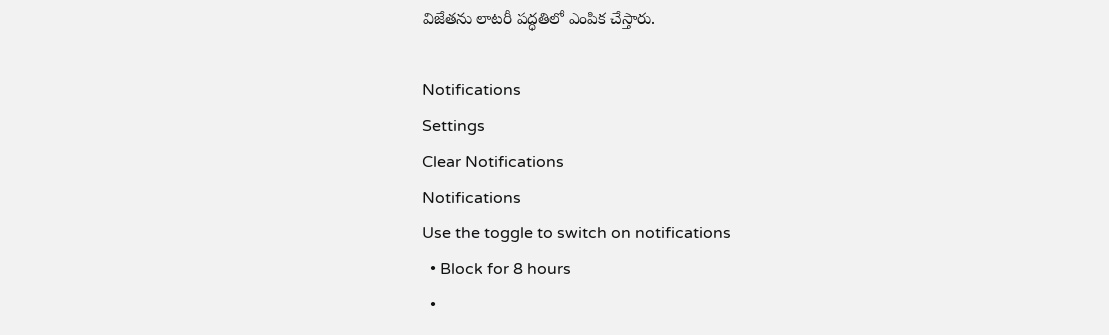విజేతను లాటరీ పద్ధతిలో ఎంపిక చేస్తారు.

Notifications
Settings
Clear Notifications
Notifications
Use the toggle to switch on notifications
  • Block for 8 hours
  •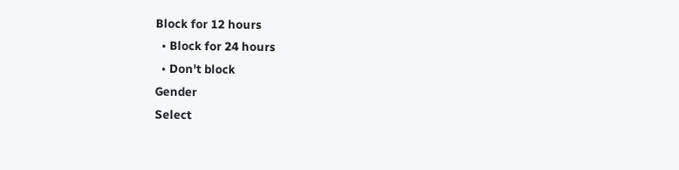Block for 12 hours
  • Block for 24 hours
  • Don't block
Gender
Select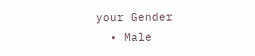your Gender
  • Male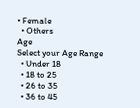• Female
  • Others
Age
Select your Age Range
  • Under 18
  • 18 to 25
  • 26 to 35
  • 36 to 45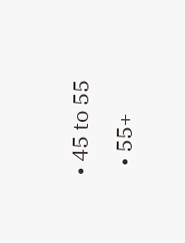• 45 to 55
  • 55+